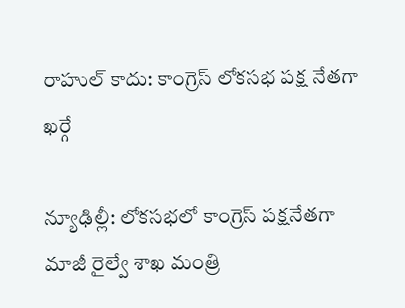రాహుల్ కాదు: కాంగ్రెస్ లోకసభ పక్ష నేతగా ఖర్గే

న్యూఢిల్లీ: లోకసభలో కాంగ్రెస్ పక్షనేతగా మాజీ రైల్వే శాఖ మంత్రి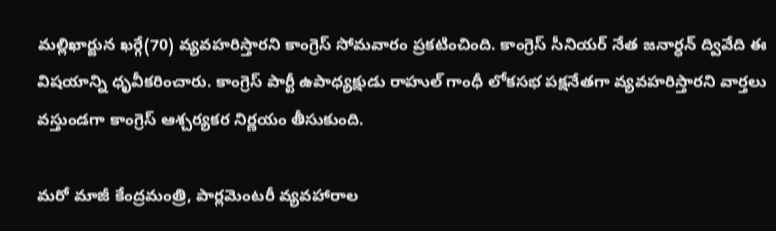మల్లిఖార్జున ఖర్గే(70) వ్యవహరిస్తారని కాంగ్రెస్ సోమవారం ప్రకటించింది. కాంగ్రెస్ సీనియర్ నేత జనార్ధన్ ద్వివేది ఈ విషయాన్ని ధృవీకరించారు. కాంగ్రెస్ పార్టీ ఉపాధ్యక్షుడు రాహుల్ గాంధీ లోకసభ పక్షనేతగా వ్యవహరిస్తారని వార్తలు వస్తుండగా కాంగ్రెస్ ఆశ్చర్యకర నిర్ణయం తీసుకుంది.

మరో మాజీ కేంద్రమంత్రి, పార్లమెంటరీ వ్యవహారాల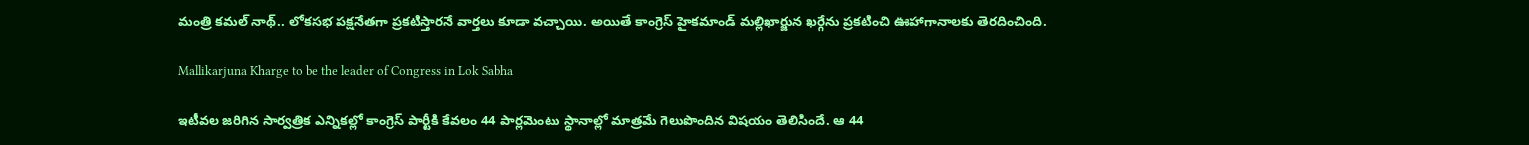మంత్రి కమల్ నాథ్‌.. లోకసభ పక్షనేతగా ప్రకటిస్తారనే వార్తలు కూడా వచ్చాయి. అయితే కాంగ్రెస్ హైకమాండ్ మల్లిఖార్జున ఖర్గేను ప్రకటించి ఊహాగానాలకు తెరదించింది.

Mallikarjuna Kharge to be the leader of Congress in Lok Sabha

ఇటీవల జరిగిన సార్వత్రిక ఎన్నికల్లో కాంగ్రెస్ పార్టీకి కేవలం 44 పార్లమెంటు స్థానాల్లో మాత్రమే గెలుపొందిన విషయం తెలిసిందే. ఆ 44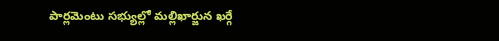పార్లమెంటు సభ్యుల్లో మల్లిఖార్జున ఖర్గే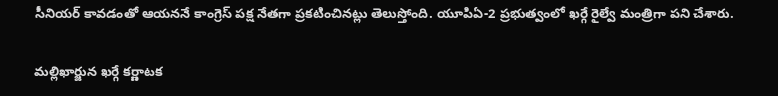సీనియర్ కావడంతో ఆయననే కాంగ్రెస్ పక్ష నేతగా ప్రకటించినట్లు తెలుస్తోంది. యూపిఏ-2 ప్రభుత్వంలో ఖర్గే రైల్వే మంత్రిగా పని చేశారు.

మల్లిఖార్జున ఖర్గే కర్ణాటక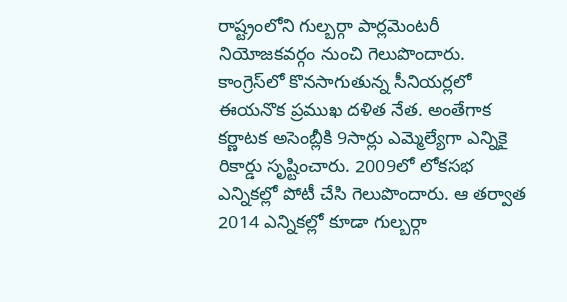రాష్ట్రంలోని గుల్బర్గా పార్లమెంటరీ నియోజకవర్గం నుంచి గెలుపొందారు. కాంగ్రెస్‌లో కొనసాగుతున్న సీనియర్లలో ఈయనొక ప్రముఖ దళిత నేత. అంతేగాక కర్ణాటక అసెంబ్లీకి 9సార్లు ఎమ్మెల్యేగా ఎన్నికై రికార్డు సృష్టించారు. 2009లో లోకసభ ఎన్నికల్లో పోటీ చేసి గెలుపొందారు. ఆ తర్వాత 2014 ఎన్నికల్లో కూడా గుల్బర్గా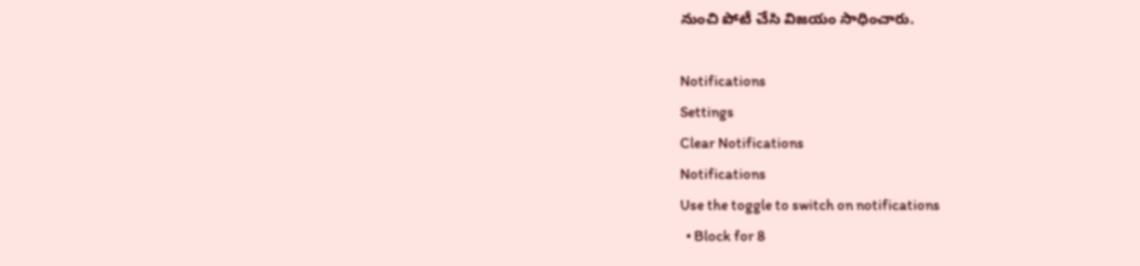నుంచి పోటీ చేసి విజయం సాధించారు.

Notifications
Settings
Clear Notifications
Notifications
Use the toggle to switch on notifications
  • Block for 8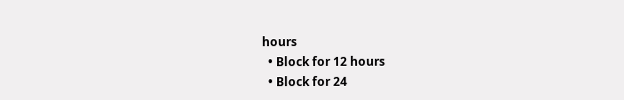hours
  • Block for 12 hours
  • Block for 24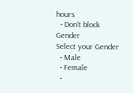hours
  • Don't block
Gender
Select your Gender
  • Male
  • Female
  •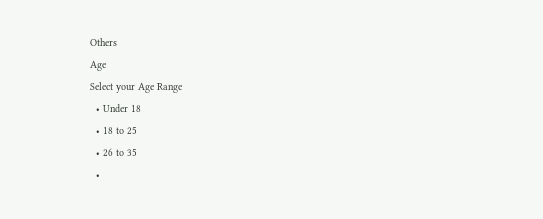Others
Age
Select your Age Range
  • Under 18
  • 18 to 25
  • 26 to 35
  •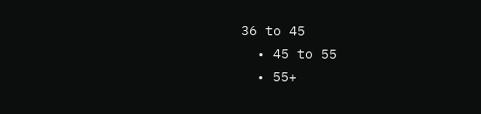36 to 45
  • 45 to 55
  • 55+